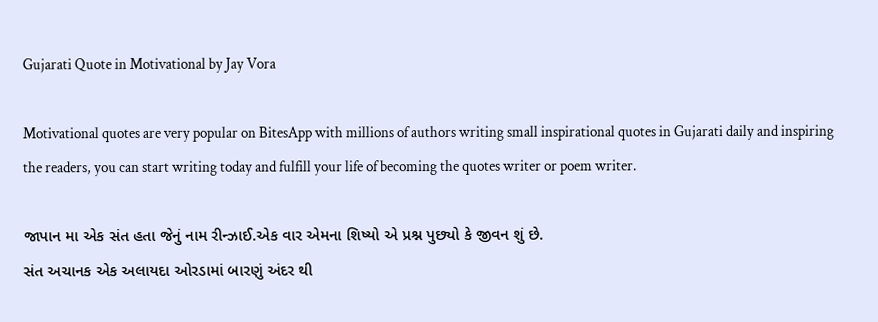Gujarati Quote in Motivational by Jay Vora

Motivational quotes are very popular on BitesApp with millions of authors writing small inspirational quotes in Gujarati daily and inspiring the readers, you can start writing today and fulfill your life of becoming the quotes writer or poem writer.

જાપાન મા એક સંત હતા જેનું નામ રીન્ઝાઈ.એક વાર એમના શિષ્યો એ પ્રશ્ન પુછ્યો કે જીવન શું છે.
સંત અચાનક એક અલાયદા ઓરડામાં બારણું અંદર થી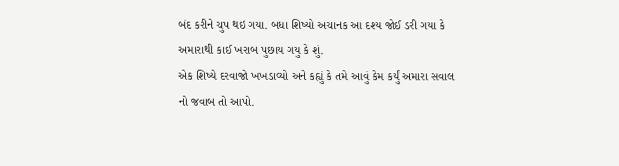બંદ કરીને ચુપ થઇ ગયા. બધા શિષ્યો અચાનક આ દશ્ય જોઈ ડરી ગયા કે અમારાથી કાઈ ખરાબ પુછાય ગયુ કે શું.
એક શિષ્યે દરવાજો ખખડાવ્યો અને કહ્યું કે તમે આવું કેમ કર્યું અમારા સવાલ નો જવાબ તો આપો.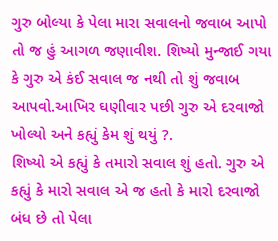ગુરુ બોલ્યા કે પેલા મારા સવાલનો જવાબ આપો તો જ હું આગળ જણાવીશ. શિષ્યો મુન્જાઈ ગયા કે ગુરુ એ કંઈ સવાલ જ નથી તો શું જવાબ આપવો.આખિર ઘણીવાર પછી ગુરુ એ દરવાજો ખોલ્યો અને કહ્યું કેમ શું થયું ?.
શિષ્યો એ કહ્યું કે તમારો સવાલ શું હતો. ગુરુ એ કહ્યું કે મારો સવાલ એ જ હતો કે મારો દરવાજો બંધ છે તો પેલા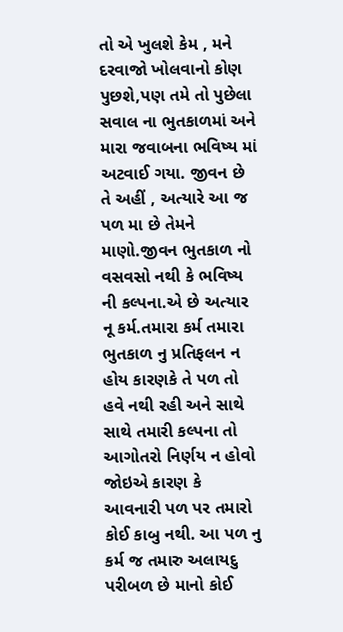તો એ ખુલશે કેમ , મને દરવાજો ખોલવાનો કોણ પુછશે,પણ તમે તો પુછેલા સવાલ ના ભુતકાળમાં અને મારા જવાબના ભવિષ્ય માં અટવાઈ ગયા. જીવન છે તે અહીં , અત્યારે આ જ પળ મા છે તેમને માણો.જીવન ભુતકાળ નો વસવસો નથી કે ભવિષ્ય ની કલ્પના.એ છે અત્યાર નૂ કર્મ.તમારા કર્મ તમારા ભુતકાળ નુ પ્રતિફલન ન હોય કારણકે તે પળ તો હવે નથી રહી અને સાથે સાથે તમારી કલ્પના તો આગોતરો નિર્ણય ન હોવો જોઇએ કારણ કે આવનારી પળ પર તમારો કોઈ કાબુ નથી. આ પળ નુ કર્મ જ તમારુ અલાયદુ પરીબળ છે માનો કોઈ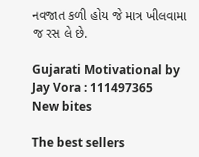નવજાત કળી હોય જે માત્ર ખીલવામા જ રસ લે છે.

Gujarati Motivational by Jay Vora : 111497365
New bites

The best sellers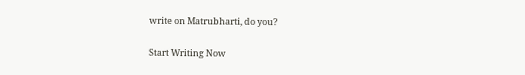write on Matrubharti, do you?

Start Writing Now